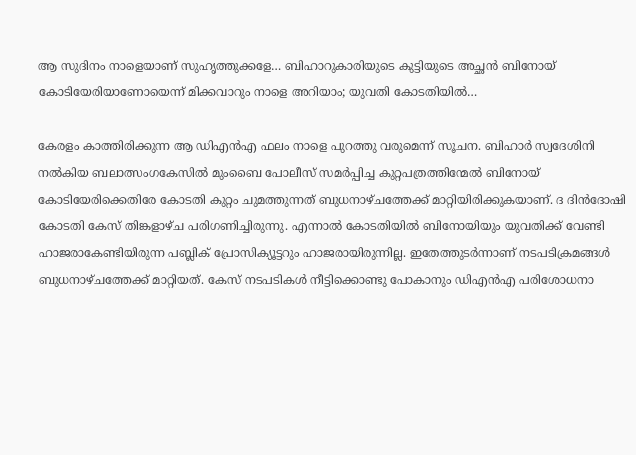ആ സുദിനം നാളെയാണ് സുഹൃത്തുക്കളേ… ബിഹാറുകാരിയുടെ കുട്ടിയുടെ അച്ഛന്‍ ബിനോയ് കോടിയേരിയാണോയെന്ന് മിക്കവാറും നാളെ അറിയാം; യുവതി കോടതിയില്‍…

കേരളം കാത്തിരിക്കുന്ന ആ ഡിഎന്‍എ ഫലം നാളെ പുറത്തു വരുമെന്ന് സൂചന. ബിഹാര്‍ സ്വദേശിനി നല്‍കിയ ബലാത്സംഗകേസില്‍ മുംബൈ പോലീസ് സമര്‍പ്പിച്ച കുറ്റപത്രത്തിന്മേല്‍ ബിനോയ് കോടിയേരിക്കെതിരേ കോടതി കുറ്റം ചുമത്തുന്നത് ബുധനാഴ്ചത്തേക്ക് മാറ്റിയിരിക്കുകയാണ്. ദ ദിന്‍ദോഷി കോടതി കേസ് തിങ്കളാഴ്ച പരിഗണിച്ചിരുന്നു. എന്നാല്‍ കോടതിയില്‍ ബിനോയിയും യുവതിക്ക് വേണ്ടി ഹാജരാകേണ്ടിയിരുന്ന പബ്ലിക് പ്രോസിക്യൂട്ടറും ഹാജരായിരുന്നില്ല. ഇതേത്തുടര്‍ന്നാണ് നടപടിക്രമങ്ങള്‍ ബുധനാഴ്ചത്തേക്ക് മാറ്റിയത്. കേസ് നടപടികള്‍ നീട്ടിക്കൊണ്ടു പോകാനും ഡിഎന്‍എ പരിശോധനാ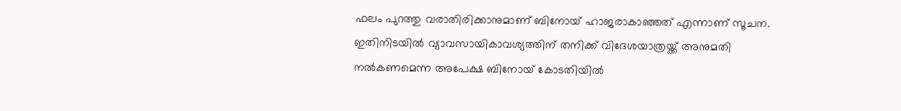ഫലം പുറത്തു വരാതിരിക്കാനുമാണ് ബിനോയ് ഹാജരാകാഞ്ഞത് എന്നാണ് സൂചന. ഇതിനിടയില്‍ വ്യാവസായികാവശ്യത്തിന് തനിക്ക് വിദേശയാത്രയ്ക്ക് അനുമതി നല്‍കണമെന്ന അപേക്ഷ ബിനോയ് കോടതിയില്‍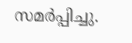സമര്‍പ്പിച്ചു.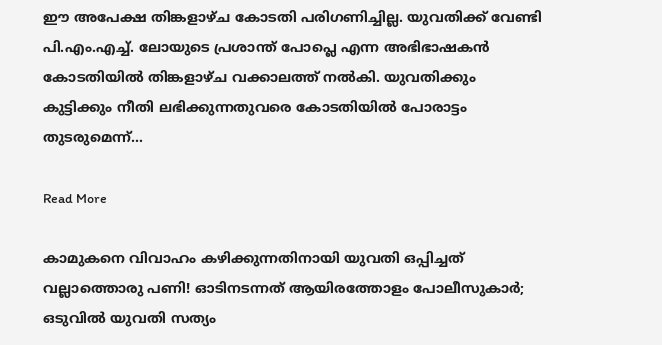ഈ അപേക്ഷ തിങ്കളാഴ്ച കോടതി പരിഗണിച്ചില്ല. യുവതിക്ക് വേണ്ടി പി.എം.എച്ച്. ലോയുടെ പ്രശാന്ത് പോപ്ലെ എന്ന അഭിഭാഷകന്‍ കോടതിയില്‍ തിങ്കളാഴ്ച വക്കാലത്ത് നല്‍കി. യുവതിക്കും കുട്ടിക്കും നീതി ലഭിക്കുന്നതുവരെ കോടതിയില്‍ പോരാട്ടം തുടരുമെന്ന്…

Read More

കാമുകനെ വിവാഹം കഴിക്കുന്നതിനായി യുവതി ഒപ്പിച്ചത് വല്ലാത്തൊരു പണി! ഓടിനടന്നത് ആയിരത്തോളം പോലീസുകാര്‍; ഒടുവില്‍ യുവതി സത്യം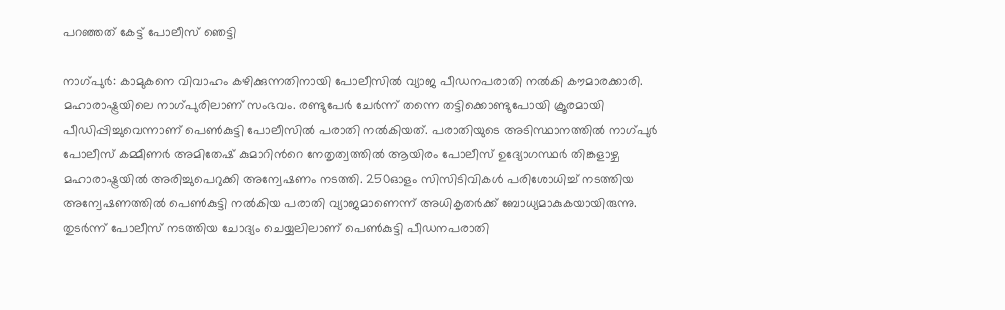പറഞ്ഞത് കേട്ട് പോലീസ് ഞെട്ടി

നാഗ്പുർ: കാമുകനെ വിവാഹം കഴിക്കുന്നതിനായി പോലീസിൽ വ്യാജ പീഡനപരാതി നൽകി കൗമാരക്കാരി. മഹാരാഷ്ട്രയിലെ നാഗ്പുരിലാണ് സംഭവം. രണ്ടുപേർ ചേർന്ന് തന്നെ തട്ടിക്കൊണ്ടുപോയി ക്രൂരമായി പീഡിപ്പിച്ചുവെന്നാണ് പെൺകുട്ടി പോലീസിൽ പരാതി നൽകിയത്. പരാതിയുടെ അടിസ്ഥാനത്തിൽ നാഗ്പുര്‍ പോലീസ് കമ്മീണര്‍ അമിതേഷ് കുമാറിന്‍റെ നേതൃത്വത്തില്‍ ആയിരം പോലീസ് ഉദ്യോഗസ്ഥര്‍ തിങ്കളാഴ്ച മഹാരാഷ്ട്രയില്‍ അരിച്ചുപെറുക്കി അന്വേഷണം നടത്തി. 250ഓളം സിസിടിവികള്‍ പരിശോധിച്ച് നടത്തിയ അന്വേഷണത്തില്‍ പെണ്‍കുട്ടി നല്‍കിയ പരാതി വ്യാജമാണെന്ന് അധികൃതര്‍ക്ക് ബോധ്യമാകുകയായിരുന്നു. തുടര്‍ന്ന് പോലീസ് നടത്തിയ ചോദ്യം ചെയ്യലിലാണ് പെണ്‍കുട്ടി പീഡനപരാതി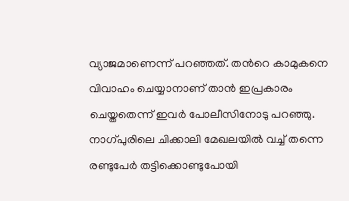വ്യാജമാണെന്ന് പറഞ്ഞത്. തന്‍റെ കാമുകനെ വിവാഹം ചെയ്യാനാണ് താന്‍ ഇപ്രകാരം ചെയ്തതെന്ന് ഇവര്‍ പോലീസിനോടു പറഞ്ഞു. നാഗ്പുരിലെ ചിക്കാലി മേഖലയില്‍ വച്ച് തന്നെ രണ്ടുപേര്‍ തട്ടിക്കൊണ്ടുപോയി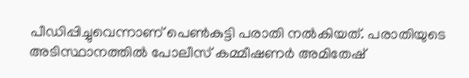പീഡിപ്പിച്ചുവെന്നാണ് പെണ്‍കുട്ടി പരാതി നല്‍കിയത്. പരാതിയുടെ അടിസ്ഥാനത്തിൽ പോലീസ് കമ്മീഷണർ അമിതേഷ്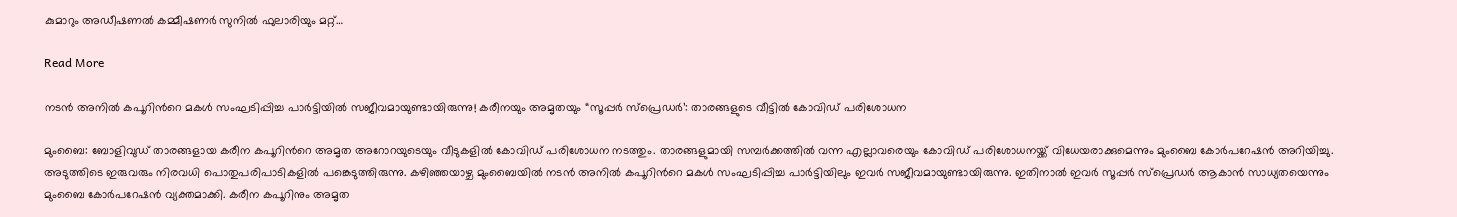കുമാറും അഡീഷണൽ കമ്മീഷണർ സുനിൽ ഫുലാരിയും മറ്റ്…

Read More

നടന്‍ അനില്‍ കപൂറിന്‍റെ മകള്‍ സംഘടിപ്പിച്ച പാര്‍ട്ടിയില്‍ സജീവമായുണ്ടായിരുന്നു! കരീനയും അമൃതയും “സൂപ്പർ സ്പ്രെഡർ’: താരങ്ങളുടെ വീട്ടിൽ കോവിഡ് പരിശോധന

മുംബൈ: ബോളിവുഡ് താരങ്ങളായ കരീന കപൂറിന്‍റെ അമൃത അറോറയുടെയും വീടുകളിൽ കോവിഡ് പരിശോധന നടത്തും. താരങ്ങളുമായി സമ്പർക്കത്തിൽ വന്ന എല്ലാവരെയും കോവിഡ് പരിശോധനയ്ക്ക് വിധേയരാക്കുമെന്നും മുംബൈ കോർപറേഷൻ അറിയിച്ചു. അടുത്തിടെ ഇരുവരും നിരവധി പൊതുപരിപാടികളിൽ പങ്കെടുത്തിരുന്നു. കഴിഞ്ഞയാഴ്ച മുംബൈയില്‍ നടന്‍ അനില്‍ കപൂറിന്‍റെ മകള്‍ സംഘടിപ്പിച്ച പാര്‍ട്ടിയിലും ഇവര്‍ സജീവമായുണ്ടായിരുന്നു. ഇതിനാൽ ഇവർ സൂപ്പർ സ്പ്രെഡർ ആകാൻ സാധ്യതയെന്നും മുംബൈ കോർപറേഷൻ വ്യക്തമാക്കി. കരീന കപൂറിനും അമൃത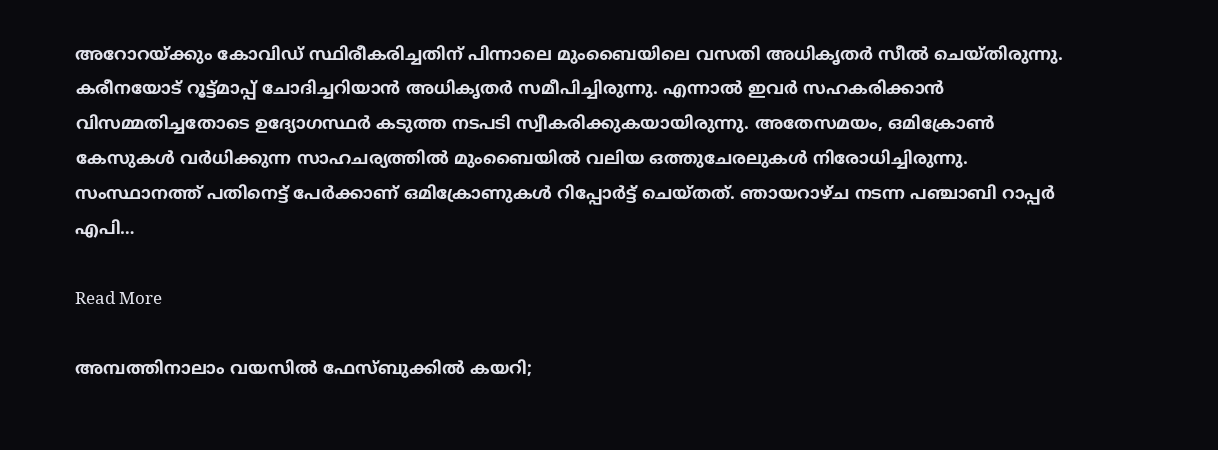അറോറയ്ക്കും കോവിഡ് സ്ഥിരീകരിച്ചതിന് പിന്നാലെ മുംബൈയിലെ വസതി അധികൃതർ സീൽ ചെയ്തിരുന്നു. കരീനയോട് റൂട്ട്മാപ്പ് ചോദിച്ചറിയാൻ അധികൃതർ സമീപിച്ചിരുന്നു. എന്നാൽ ഇവർ സഹകരിക്കാൻ വിസമ്മതിച്ചതോടെ ഉദ്യോഗസ്ഥർ കടുത്ത നടപടി സ്വീകരിക്കുകയായിരുന്നു. അതേസമയം, ഒമിക്രോൺ കേസുകൾ വർധിക്കുന്ന സാഹചര്യത്തിൽ മുംബൈയിൽ വലിയ ഒത്തുചേരലുകൾ നിരോധിച്ചിരുന്നു. സംസ്ഥാനത്ത് പതിനെട്ട് പേർക്കാണ് ഒമിക്രോണുകൾ റിപ്പോർട്ട് ചെയ്തത്. ഞായറാഴ്ച നടന്ന പഞ്ചാബി റാപ്പർ എപി…

Read More

അമ്പത്തിനാലാം വയസിൽ ഫേസ്ബുക്കിൽ കയറി;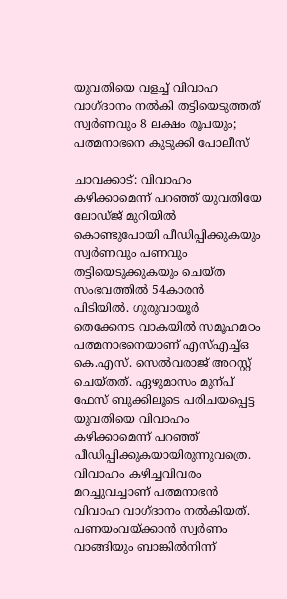യുവതിയെ വളച്ച് വിവാഹ വാഗ്ദാനം നൽകി തട്ടിയെടുത്തത് സ്വർണവും 8 ലക്ഷം രൂപയും;  പത്മനാഭനെ കുടുക്കി പോലീസ്

ചാവക്കാട്: വിവാഹം കഴിക്കാമെന്ന് പറഞ്ഞ് യുവതിയേ ലോഡ്ജ് മുറിയിൽ കൊണ്ടുപോയി പീഡിപ്പിക്കുകയും സ്വർണവും പണവും തട്ടിയെടുക്കുകയും ചെയ്ത സംഭവത്തിൽ 54കാരൻ പിടിയിൽ. ഗുരുവായൂർ തെക്കേനട വാകയിൽ സമൂഹമഠം പത്മനാഭനെയാണ് എസ്എച്ച്ഒ കെ.എസ്. സെൽവരാജ് അറസ്റ്റ് ചെയ്തത്. ഏഴുമാസം മുന്പ് ഫേസ് ബുക്കിലൂടെ പരിചയപ്പെട്ട യുവതിയെ വിവാഹം കഴിക്കാമെന്ന് പറഞ്ഞ് പീഡിപ്പിക്കുകയായിരുന്നുവത്രെ. വിവാഹം കഴിച്ചവിവരം മറച്ചുവച്ചാണ് പത്മനാഭൻ വിവാഹ വാഗ്ദാനം നൽകിയത്. പണയംവയ്ക്കാൻ സ്വർണം വാങ്ങിയും ബാങ്കിൽനിന്ന്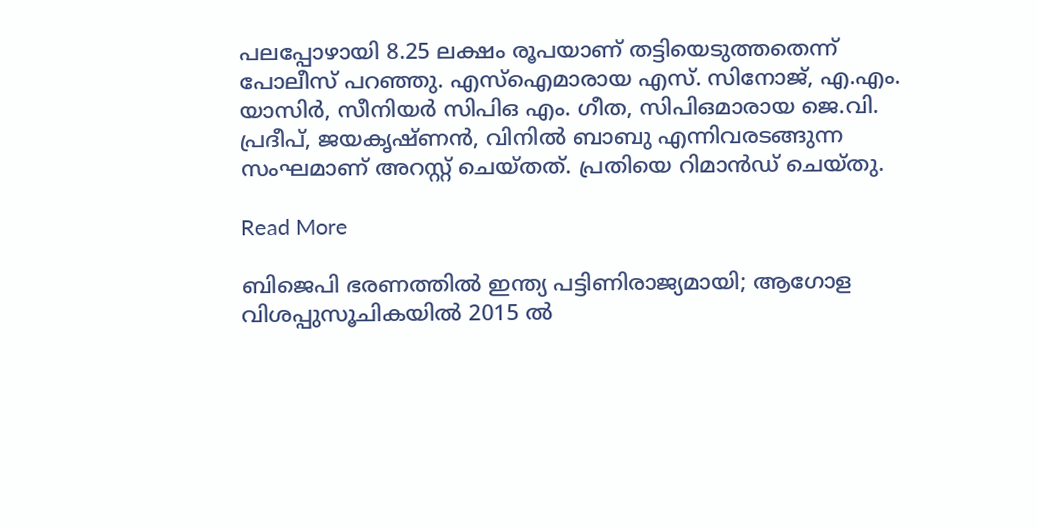പലപ്പോഴായി 8.25 ലക്ഷം രൂപയാണ് തട്ടിയെടുത്തതെന്ന് പോലീസ് പറഞ്ഞു. എസ്ഐമാരായ എസ്. സിനോജ്, എ.എം. യാസിർ, സീനിയർ സിപിഒ എം. ഗീത, സിപിഒമാരായ ജെ.വി. പ്രദീപ്, ജയകൃഷ്ണൻ, വിനിൽ ബാബു എന്നിവരടങ്ങുന്ന സംഘമാണ് അറസ്റ്റ് ചെയ്തത്. പ്രതിയെ റിമാൻഡ് ചെയ്തു.

Read More

ബിജെപി ഭരണത്തിൽ ഇന്ത്യ പട്ടിണിരാജ്യമായി; ആഗോള വിശപ്പുസൂചികയിൽ 2015 ൽ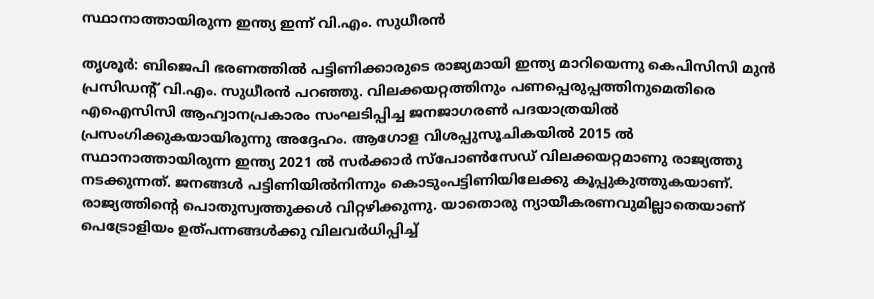സ്ഥാനാത്തായിരുന്ന ഇന്ത്യ ഇന്ന് വി.എം. സുധീരൻ

തൃശൂർ: ബിജെപി ഭരണത്തിൽ പട്ടിണിക്കാരുടെ രാജ്യമായി ഇന്ത്യ മാറിയെന്നു കെപിസിസി മുൻ പ്രസിഡന്‍റ് വി.എം. സുധീരൻ പറഞ്ഞു. വിലക്കയറ്റത്തിനും പണപ്പെരുപ്പത്തിനുമെതിരെ എഐസിസി ആഹ്വാനപ്രകാരം സംഘടിപ്പിച്ച ജനജാഗരണ്‍ പദയാത്രയിൽ പ്രസംഗിക്കുകയായിരുന്നു അദ്ദേഹം. ആഗോള വിശപ്പുസൂചികയിൽ 2015 ൽ സ്ഥാനാത്തായിരുന്ന ഇന്ത്യ 2021 ൽ സർക്കാർ സ്പോണ്‍സേഡ് വിലക്കയറ്റമാണു രാജ്യത്തു നടക്കുന്നത്. ജനങ്ങൾ പട്ടിണിയിൽനിന്നും കൊടുംപട്ടിണിയിലേക്കു കൂപ്പുകുത്തുകയാണ്. രാജ്യത്തിന്‍റെ പൊതുസ്വത്തുക്കൾ വിറ്റഴിക്കുന്നു. യാതൊരു ന്യായീകരണവുമില്ലാതെയാണ് പെട്രോളിയം ഉത്പന്നങ്ങൾക്കു വിലവർധിപ്പിച്ച്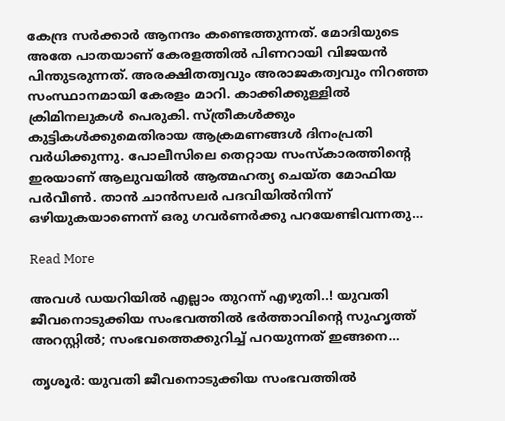കേന്ദ്ര സർക്കാർ ആനന്ദം കണ്ടെത്തുന്നത്. മോദിയുടെ അതേ പാതയാണ് കേരളത്തിൽ പിണറായി വിജയൻ പിന്തുടരുന്നത്. അരക്ഷിതത്വവും അരാജകത്വവും നിറഞ്ഞ സംസ്ഥാനമായി കേരളം മാറി. കാക്കിക്കുള്ളിൽ ക്രിമിനലുകൾ പെരുകി. സ്ത്രീകൾക്കും കുട്ടികൾക്കുമെതിരായ ആക്രമണങ്ങൾ ദിനംപ്രതി വർധിക്കുന്നു. പോലീസിലെ തെറ്റായ സംസ്കാരത്തിന്‍റെ ഇരയാണ് ആലുവയിൽ ആത്മഹത്യ ചെയ്ത മോഫിയ പർവീണ്‍. താൻ ചാൻസലർ പദവിയിൽനിന്ന് ഒഴിയുകയാണെന്ന് ഒരു ഗവർണർക്കു പറയേണ്ടിവന്നതു…

Read More

അവള്‍ ഡയറിയില്‍ എല്ലാം തുറന്ന് എഴുതി..! യുവതി ജീവനൊടുക്കിയ സംഭവത്തില്‍ ഭർത്താവിന്‍റെ സുഹൃത്ത് അറസ്റ്റിൽ; സംഭവത്തെക്കുറിച്ച് പറയുന്നത് ഇങ്ങനെ…

തൃശൂർ: യുവതി ജീവനൊടുക്കിയ സംഭവത്തിൽ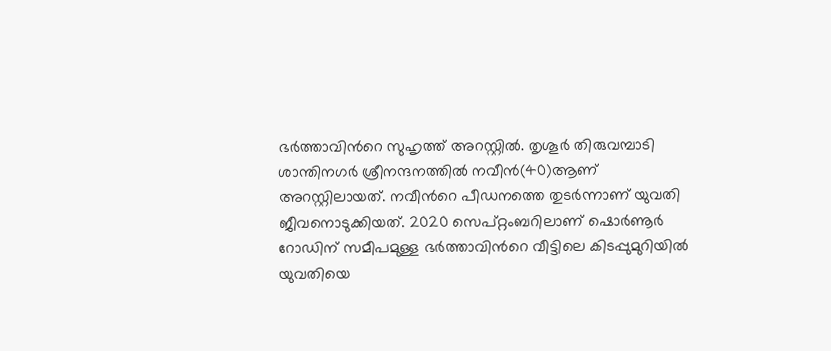ഭർത്താവിന്‍റെ സുഹൃത്ത് അറസ്റ്റിൽ. തൃശൂർ തിരുവമ്പാടി ശാന്തിനഗർ ശ്രീനന്ദനത്തിൽ നവീൻ(40)ആണ് അറസ്റ്റിലായത്. നവീന്‍റെ പീഡനത്തെ തുടർന്നാണ് യുവതി ജീവനൊടുക്കിയത്. 2020 സെപ്റ്റംബറിലാണ് ഷൊർണൂർ റോഡിന് സമീപമുള്ള ഭർത്താവിന്‍റെ വീട്ടിലെ കിടപ്പുമുറിയിൽ യുവതിയെ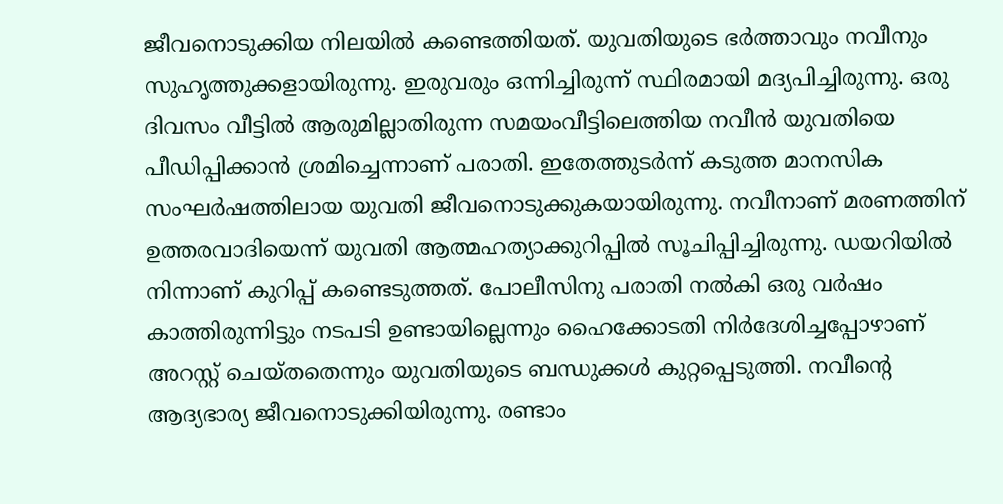ജീവനൊടുക്കിയ നിലയിൽ കണ്ടെത്തിയത്. യുവതിയുടെ ഭർത്താവും നവീനും സുഹൃത്തുക്കളായിരുന്നു. ഇരുവരും ഒന്നിച്ചിരുന്ന് സ്ഥിരമായി മദ്യപിച്ചിരുന്നു. ഒരു ദിവസം വീട്ടിൽ ആരുമില്ലാതിരുന്ന സമയംവീട്ടിലെത്തിയ നവീൻ യുവതിയെ പീഡിപ്പിക്കാൻ ശ്രമിച്ചെന്നാണ് പരാതി. ഇതേത്തുടർന്ന് കടുത്ത മാനസിക സംഘർഷത്തിലായ യുവതി ജീവനൊടുക്ക‍ുകയായിരുന്നു. നവീനാണ് മരണത്തിന് ഉത്തരവാദിയെന്ന് യുവതി ആത്മഹത്യാക്കുറിപ്പിൽ സൂചിപ്പിച്ചിരുന്നു. ഡയറിയിൽ നിന്നാണ് കുറിപ്പ് കണ്ടെടുത്തത്. പോലീസിനു പരാതി നൽകി ഒരു വർഷം കാത്തിരുന്നിട്ടും നടപടി ഉണ്ടായില്ലെന്നും ഹൈക്കോടതി നിർദേശിച്ചപ്പോഴാണ് അറസ്റ്റ് ചെയ്തതെന്നും യുവതിയുടെ ബന്ധുക്കൾ കുറ്റപ്പെടുത്തി. നവീന്‍റെ ആദ്യഭാര്യ ജീവനൊടുക്കിയിരുന്നു. രണ്ടാം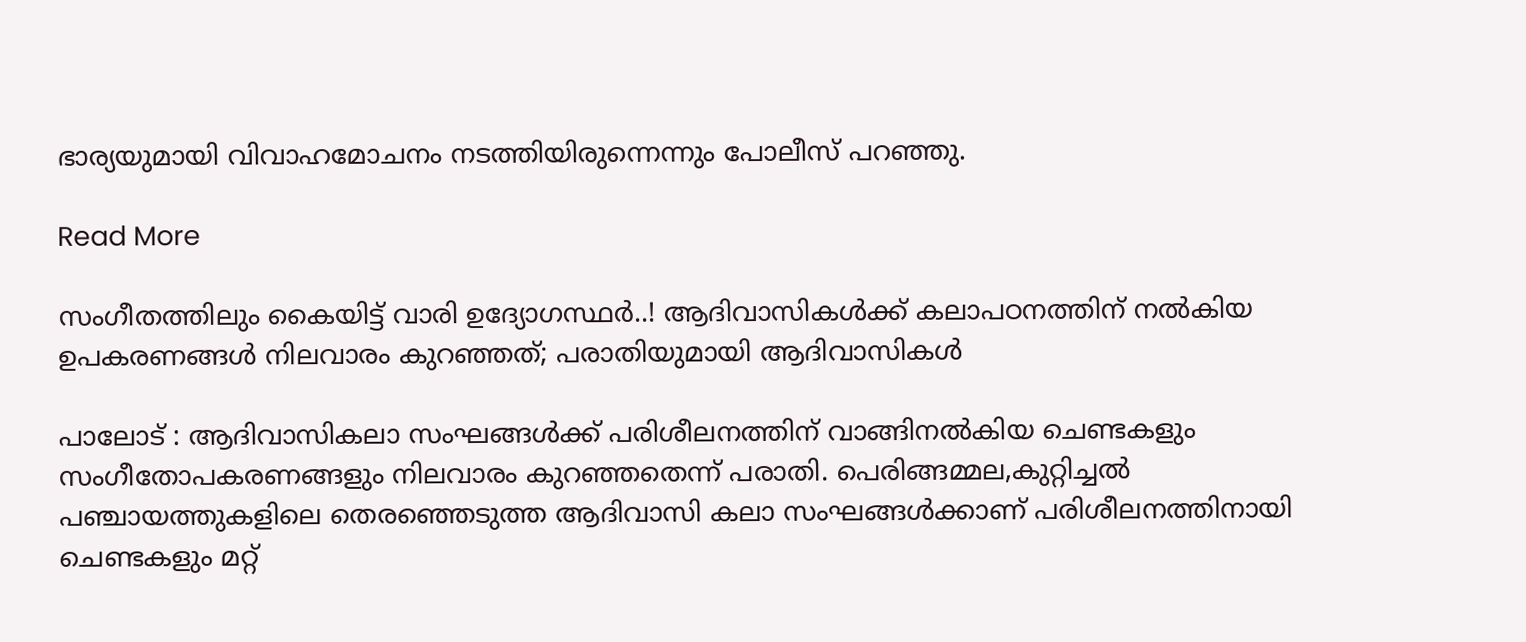ഭാര്യയുമായി വിവാഹമോചനം നടത്തിയിരുന്നെന്നും പോലീസ് പറഞ്ഞു.

Read More

സംഗീതത്തിലും കൈയിട്ട് വാരി ഉദ്യോഗസ്ഥർ..! ആദിവാസികള്‍ക്ക് കലാപഠനത്തിന് നല്‍കിയ ഉപകരണങ്ങൾ നിലവാരം കുറഞ്ഞത്; പരാതിയുമായി ആദിവാസികൾ

പാലോട് : ആദിവാസികലാ സംഘങ്ങള്‍ക്ക് പരിശീലനത്തിന് വാങ്ങിനല്‍കിയ ചെണ്ടകളും സംഗീതോപകരണങ്ങളും നിലവാരം കുറഞ്ഞതെന്ന് പരാതി. പെരിങ്ങമ്മല,കുറ്റിച്ചല്‍ പഞ്ചായത്തുകളിലെ തെരഞ്ഞെടുത്ത ആദിവാസി കലാ സംഘങ്ങള്‍ക്കാണ് പരിശീലനത്തിനായി ചെണ്ടകളും മറ്റ്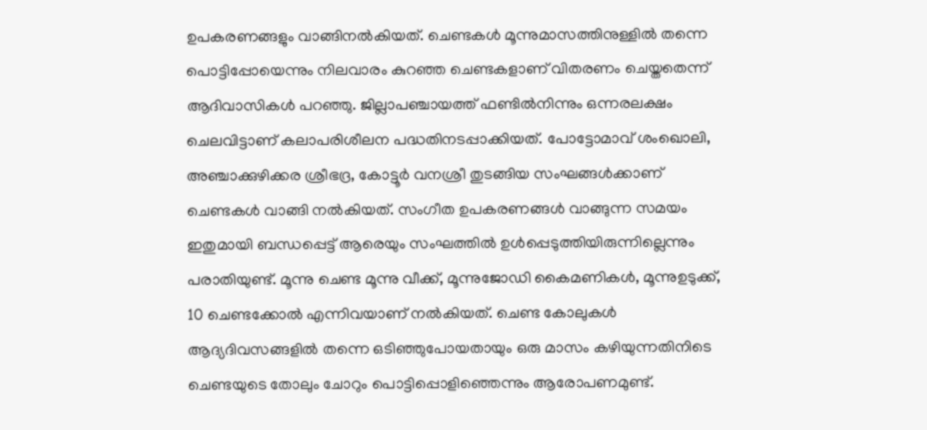ഉപകരണങ്ങളും വാങ്ങിനല്‍കിയത്. ചെണ്ടകള്‍ മൂന്നുമാസത്തിനുള്ളില്‍ തന്നെ പൊട്ടിപ്പോയെന്നും നിലവാരം കുറഞ്ഞ ചെണ്ടകളാണ് വിതരണം ചെയ്തതെന്ന് ആദിവാസികള്‍ പറഞ്ഞു. ജില്ലാപഞ്ചായത്ത് ഫണ്ടില്‍നിന്നും ഒന്നരലക്ഷം ചെലവിട്ടാണ് കലാപരിശീലന പദ്ധതിനടപ്പാക്കിയത്. പോട്ടോമാവ് ശംഖൊലി, അഞ്ചാക്കുഴിക്കര ശ്രീഭദ്ര, കോട്ടൂർ വനശ്രീ തുടങ്ങിയ സംഘങ്ങള്‍ക്കാണ് ചെണ്ടകള്‍ വാങ്ങി നല്‍കിയത്. സംഗീത ഉപകരണങ്ങള്‍ വാങ്ങുന്ന സമയം ഇതുമായി ബന്ധപ്പെട്ട് ആരെയും സംഘത്തില്‍ ഉള്‍പ്പെടുത്തിയിരുന്നില്ലെന്നും പരാതിയുണ്ട്. മൂന്നു ചെണ്ട മൂന്നു വീക്ക്, മൂന്നുജോഡി കൈമണികള്‍, മൂന്നുഉടുക്ക്, 10 ചെണ്ടക്കോല്‍ എന്നിവയാണ് നല്‍കിയത്. ചെണ്ട കോലുകള്‍ ആദ്യദിവസങ്ങളില്‍ തന്നെ ഒടിഞ്ഞുപോയതായും ഒരു മാസം കഴിയുന്നതിനിടെ ചെണ്ടയുടെ തോലും ചോറും പൊട്ടിപ്പൊളിഞ്ഞെന്നും ആരോപണമുണ്ട്.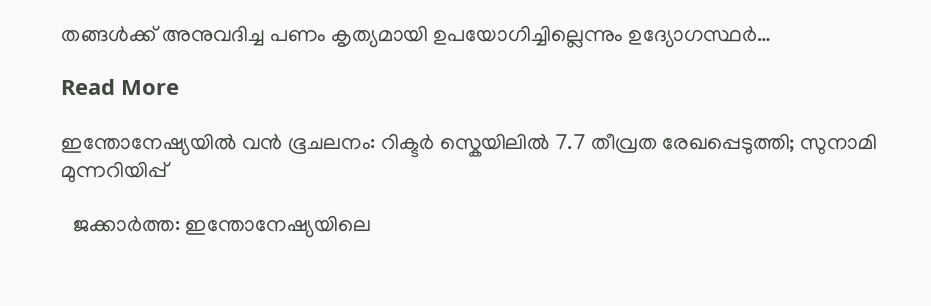തങ്ങള്‍ക്ക് അനുവദിച്ച പണം കൃത്യമായി ഉപയോഗിച്ചില്ലെന്നും ഉദ്യോഗസ്ഥര്‍…

Read More

ഇന്തോനേഷ്യയിൽ വൻ ഭൂചലനം: റിക്ടർ സ്കെയിലിൽ 7.7 തീവ്രത രേഖപ്പെടുത്തി; സുനാമി മുന്നറിയിപ്പ്

  ജക്കാർത്ത: ഇന്തോനേഷ്യയിലെ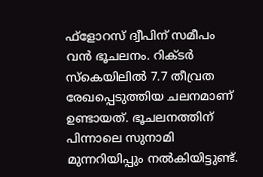ഫ്ളോറസ് ദ്വീപിന് സമീപം വൻ ഭൂചലനം. റിക്ടർ സ്കെയിലിൽ 7.7 തീവ്രത രേഖപ്പെടുത്തിയ ചലനമാണ് ഉണ്ടായത്. ഭൂചലനത്തിന് പിന്നാലെ സുനാമി മുന്നറിയിപ്പും നൽകിയിട്ടുണ്ട്.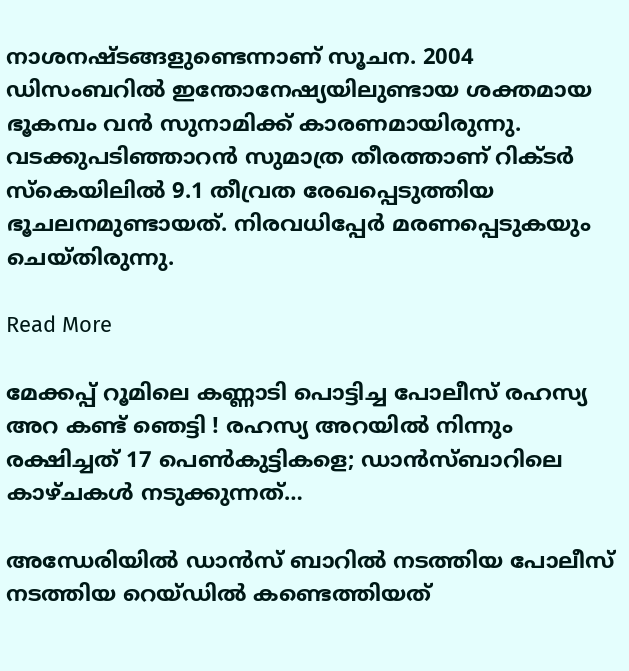നാശനഷ്ടങ്ങളുണ്ടെന്നാണ് സൂചന. 2004 ഡിസംബറിൽ ഇന്തോനേഷ്യയിലുണ്ടായ ശക്തമായ ഭൂകമ്പം വൻ സുനാമിക്ക് കാരണമായിരുന്നു. വടക്കുപടിഞ്ഞാറൻ സുമാത്ര തീരത്താണ് റിക്ടർ സ്കെയിലിൽ 9.1 തീവ്രത രേഖപ്പെടുത്തിയ ഭൂചലനമുണ്ടായത്. നിരവധിപ്പേർ മരണപ്പെടുകയും ചെയ്തിരുന്നു.

Read More

മേക്കപ്പ് റൂമിലെ കണ്ണാടി പൊട്ടിച്ച പോലീസ് രഹസ്യ അറ കണ്ട് ഞെട്ടി ! രഹസ്യ അറയില്‍ നിന്നും രക്ഷിച്ചത് 17 പെണ്‍കുട്ടികളെ; ഡാന്‍സ്ബാറിലെ കാഴ്ചകള്‍ നടുക്കുന്നത്…

അന്ധേരിയില്‍ ഡാന്‍സ് ബാറില്‍ നടത്തിയ പോലീസ് നടത്തിയ റെയ്ഡില്‍ കണ്ടെത്തിയത്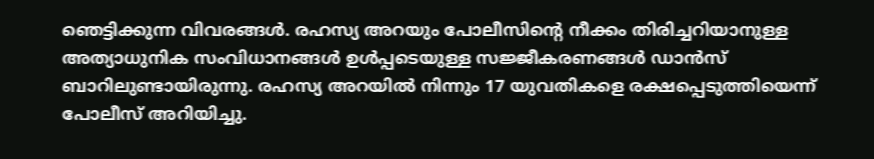ഞെട്ടിക്കുന്ന വിവരങ്ങള്‍. രഹസ്യ അറയും പോലീസിന്റെ നീക്കം തിരിച്ചറിയാനുള്ള അത്യാധുനിക സംവിധാനങ്ങള്‍ ഉള്‍പ്പടെയുള്ള സജ്ജീകരണങ്ങള്‍ ഡാന്‍സ് ബാറിലുണ്ടായിരുന്നു. രഹസ്യ അറയില്‍ നിന്നും 17 യുവതികളെ രക്ഷപ്പെടുത്തിയെന്ന് പോലീസ് അറിയിച്ചു.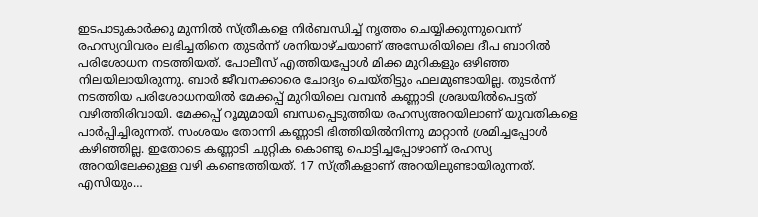ഇടപാടുകാര്‍ക്കു മുന്നില്‍ സ്ത്രീകളെ നിര്‍ബന്ധിച്ച് നൃത്തം ചെയ്യിക്കുന്നുവെന്ന് രഹസ്യവിവരം ലഭിച്ചതിനെ തുടര്‍ന്ന് ശനിയാഴ്ചയാണ് അന്ധേരിയിലെ ദീപ ബാറില്‍ പരിശോധന നടത്തിയത്. പോലീസ് എത്തിയപ്പോള്‍ മിക്ക മുറികളും ഒഴിഞ്ഞ നിലയിലായിരുന്നു. ബാര്‍ ജീവനക്കാരെ ചോദ്യം ചെയ്തിട്ടും ഫലമുണ്ടായില്ല. തുടര്‍ന്ന് നടത്തിയ പരിശോധനയില്‍ മേക്കപ്പ് മുറിയിലെ വമ്പന്‍ കണ്ണാടി ശ്രദ്ധയില്‍പെട്ടത് വഴിത്തിരിവായി. മേക്കപ്പ് റൂമുമായി ബന്ധപ്പെടുത്തിയ രഹസ്യഅറയിലാണ് യുവതികളെ പാര്‍പ്പിച്ചിരുന്നത്. സംശയം തോന്നി കണ്ണാടി ഭിത്തിയില്‍നിന്നു മാറ്റാന്‍ ശ്രമിച്ചപ്പോള്‍ കഴിഞ്ഞില്ല. ഇതോടെ കണ്ണാടി ചുറ്റിക കൊണ്ടു പൊട്ടിച്ചപ്പോഴാണ് രഹസ്യ അറയിലേക്കുള്ള വഴി കണ്ടെത്തിയത്. 17 സ്ത്രീകളാണ് അറയിലുണ്ടായിരുന്നത്. എസിയും…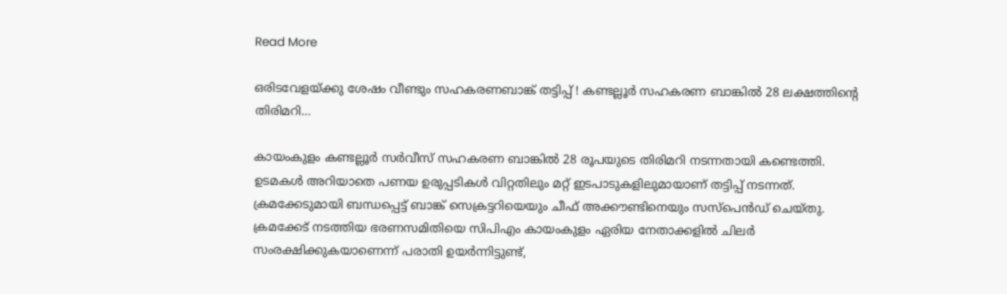Read More

ഒരിടവേളയ്ക്കു ശേഷം വീണ്ടും സഹകരണബാങ്ക് തട്ടിപ്പ് ! കണ്ടല്ലൂര്‍ സഹകരണ ബാങ്കില്‍ 28 ലക്ഷത്തിന്റെ തിരിമറി…

കായംകുളം കണ്ടല്ലൂര്‍ സര്‍വീസ് സഹകരണ ബാങ്കില്‍ 28 രൂപയുടെ തിരിമറി നടന്നതായി കണ്ടെത്തി. ഉടമകള്‍ അറിയാതെ പണയ ഉരുപ്പടികള്‍ വിറ്റതിലും മറ്റ് ഇടപാടുകളിലുമായാണ് തട്ടിപ്പ് നടന്നത്. ക്രമക്കേടുമായി ബന്ധപ്പെട്ട് ബാങ്ക് സെക്രട്ടറിയെയും ചീഫ് അക്കൗണ്ടിനെയും സസ്‌പെന്‍ഡ് ചെയ്തു. ക്രമക്കേട് നടത്തിയ ഭരണസമിതിയെ സിപിഎം കായംകുളം ഏരിയ നേതാക്കളില്‍ ചിലര്‍ സംരക്ഷിക്കുകയാണെന്ന് പരാതി ഉയര്‍ന്നിട്ടുണ്ട്,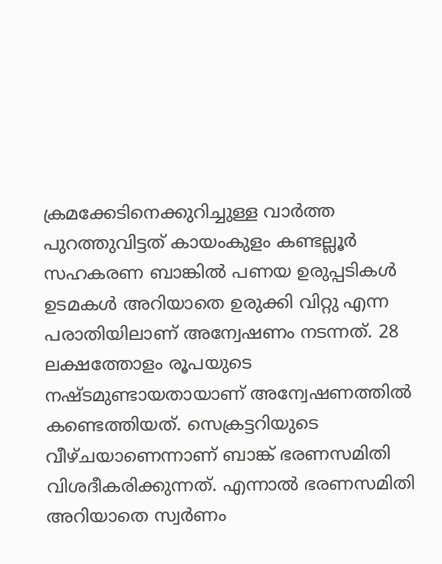ക്രമക്കേടിനെക്കുറിച്ചുള്ള വാര്‍ത്ത പുറത്തുവിട്ടത് കായംകുളം കണ്ടല്ലൂര്‍ സഹകരണ ബാങ്കില്‍ പണയ ഉരുപ്പടികള്‍ ഉടമകള്‍ അറിയാതെ ഉരുക്കി വിറ്റു എന്ന പരാതിയിലാണ് അന്വേഷണം നടന്നത്. 28 ലക്ഷത്തോളം രൂപയുടെ നഷ്ടമുണ്ടായതായാണ് അന്വേഷണത്തില്‍ കണ്ടെത്തിയത്. സെക്രട്ടറിയുടെ വീഴ്ചയാണെന്നാണ് ബാങ്ക് ഭരണസമിതി വിശദീകരിക്കുന്നത്. എന്നാല്‍ ഭരണസമിതി അറിയാതെ സ്വര്‍ണം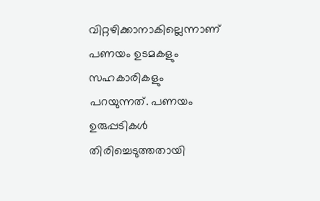വിറ്റഴിക്കാനാകില്ലെന്നാണ് പണയം ഉടമകളും സഹകാരികളും പറയുന്നത്. പണയം ഉരുപ്പടികള്‍ തിരിച്ചെടുത്തതായി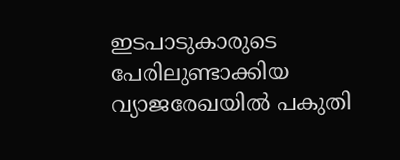ഇടപാടുകാരുടെ പേരിലുണ്ടാക്കിയ വ്യാജരേഖയില്‍ പകുതി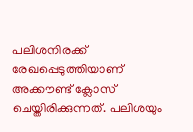പലിശനിരക്ക് രേഖപ്പെടുത്തിയാണ് അക്കൗണ്ട് ക്ലോസ് ചെയ്തിരിക്കുന്നത്. പലിശയും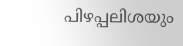പിഴപ്പലിശയും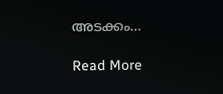അടക്കം…

Read More